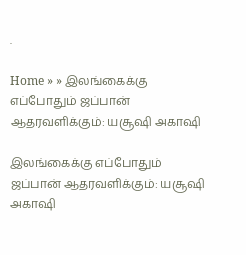.

Home » » இலங்கைக்கு எப்போதும் ஜப்பான் ஆதரவளிக்கும்: யசூஷி அகாஷி

இலங்கைக்கு எப்போதும் ஜப்பான் ஆதரவளிக்கும்: யசூஷி அகாஷி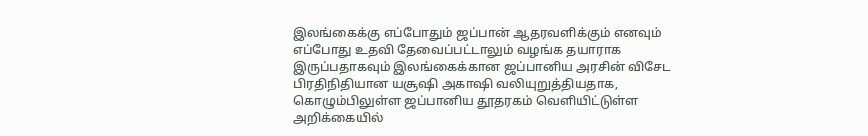இலங்கைக்கு எப்போதும் ஜப்பான் ஆதரவளிக்கும் எனவும் எப்போது உதவி தேவைப்பட்டாலும் வழங்க தயாராக இருப்பதாகவும் இலங்கைக்கான ஜப்பானிய அரசின் விசேட பிரதிநிதியான யசூஷி அகாஷி வலியுறுத்தியதாக, கொழும்பிலுள்ள ஜப்பானிய தூதரகம் வெளியிட்டுள்ள அறிக்கையில்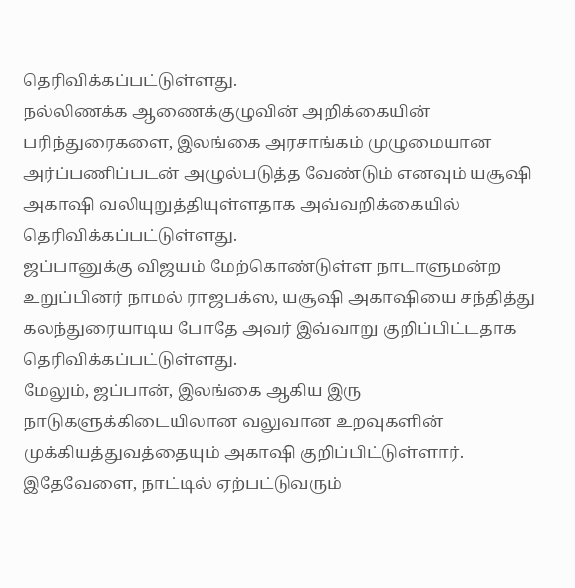தெரிவிக்கப்பட்டுள்ளது.
நல்லிணக்க ஆணைக்குழுவின் அறிக்கையின் பரிந்துரைகளை, இலங்கை அரசாங்கம் முழுமையான அர்ப்பணிப்படன் அழுல்படுத்த வேண்டும் எனவும் யசூஷி அகாஷி வலியுறுத்தியுள்ளதாக அவ்வறிக்கையில் தெரிவிக்கப்பட்டுள்ளது.
ஜப்பானுக்கு விஜயம் மேற்கொண்டுள்ள நாடாளுமன்ற உறுப்பினர் நாமல் ராஜபக்ஸ, யசூஷி அகாஷியை சந்தித்து கலந்துரையாடிய போதே அவர் இவ்வாறு குறிப்பிட்டதாக தெரிவிக்கப்பட்டுள்ளது.
மேலும், ஜப்பான், இலங்கை ஆகிய இரு நாடுகளுக்கிடையிலான வலுவான உறவுகளின் முக்கியத்துவத்தையும் அகாஷி குறிப்பிட்டுள்ளார்.
இதேவேளை, நாட்டில் ஏற்பட்டுவரும்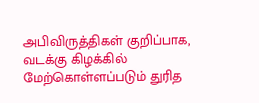அபிவிருத்திகள் குறிப்பாக, வடக்கு கிழக்கில் மேற்கொள்ளப்படும் துரித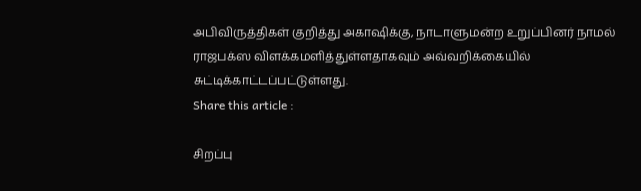அபிவிருத்திகள் குறித்து அகாஷிக்கு, நாடாளுமன்ற உறுப்பினர் நாமல் ராஜபக்ஸ விளக்கமளித்துள்ளதாகவும் அவ்வறிக்கையில் சுட்டிக்காட்டப்பட்டுள்ளது.
Share this article :

சிறப்பு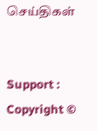செய்திகள்


Support : Copyright ©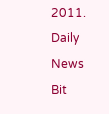2011. Daily News Bit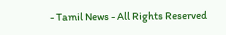- Tamil News - All Rights Reserved